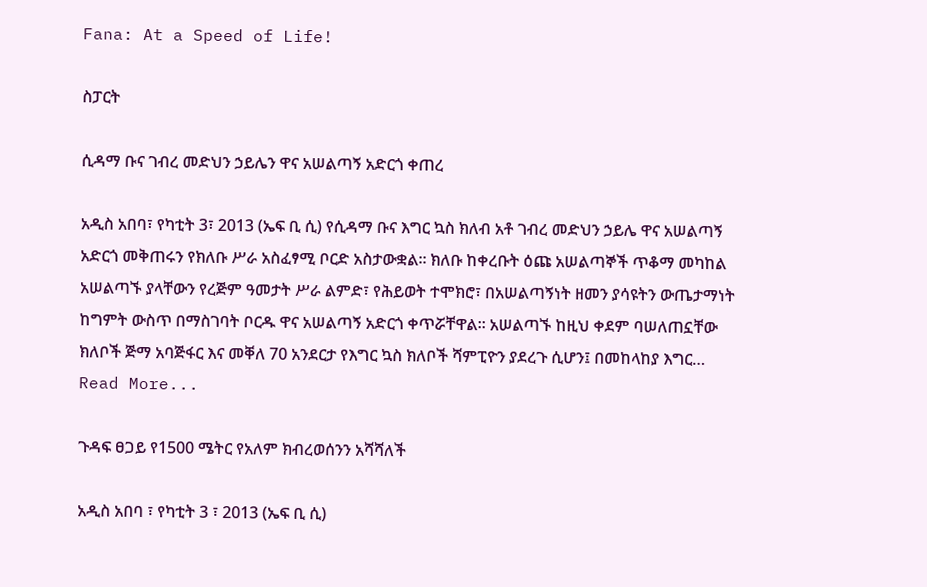Fana: At a Speed of Life!

ስፓርት

ሲዳማ ቡና ገብረ መድህን ኃይሌን ዋና አሠልጣኝ አድርጎ ቀጠረ

አዲስ አበባ፣ የካቲት 3፣ 2013 (ኤፍ ቢ ሲ) የሲዳማ ቡና እግር ኳስ ክለብ አቶ ገብረ መድህን ኃይሌ ዋና አሠልጣኝ አድርጎ መቅጠሩን የክለቡ ሥራ አስፈፃሚ ቦርድ አስታውቋል። ክለቡ ከቀረቡት ዕጩ አሠልጣኞች ጥቆማ መካከል አሠልጣኙ ያላቸውን የረጅም ዓመታት ሥራ ልምድ፣ የሕይወት ተሞክሮ፣ በአሠልጣኝነት ዘመን ያሳዩትን ውጤታማነት ከግምት ውስጥ በማስገባት ቦርዱ ዋና አሠልጣኝ አድርጎ ቀጥሯቸዋል። አሠልጣኙ ከዚህ ቀደም ባሠለጠኗቸው ክለቦች ጅማ አባጅፋር እና መቐለ 70 አንደርታ የእግር ኳስ ክለቦች ሻምፒዮን ያደረጉ ሲሆን፤ በመከላከያ እግር…
Read More...

ጉዳፍ ፀጋይ የ1500 ሜትር የአለም ክብረወሰንን አሻሻለች

አዲስ አበባ ፣ የካቲት 3 ፣ 2013 (ኤፍ ቢ ሲ)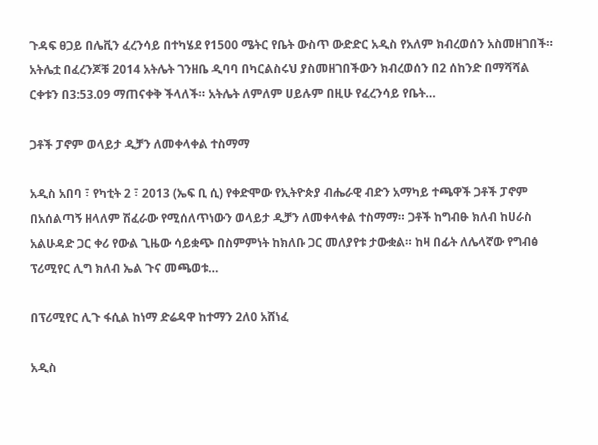ጉዳፍ ፀጋይ በሌቪን ፈረንሳይ በተካሄደ የ1500 ሜትር የቤት ውስጥ ውድድር አዲስ የአለም ክብረወሰን አስመዘገበች። አትሌቷ በፈረንጆቹ 2014 አትሌት ገንዘቤ ዲባባ በካርልስሩህ ያስመዘገበችውን ክብረወሰን በ2 ሰከንድ በማሻሻል ርቀቱን በ3:53.09 ማጠናቀቅ ችላለች። አትሌት ለምለም ሀይሉም በዚሁ የፈረንሳይ የቤት…

ጋቶች ፓኖም ወላይታ ዲቻን ለመቀላቀል ተስማማ

አዲስ አበባ ፣ የካቲት 2 ፣ 2013 (ኤፍ ቢ ሲ) የቀድሞው የኢትዮጵያ ብሔራዊ ብድን አማካይ ተጫዋች ጋቶች ፓኖም በአሰልጣኝ ዘላለም ሽፈራው የሚሰለጥነውን ወላይታ ዲቻን ለመቀላቀል ተስማማ። ጋቶች ከግብፁ ክለብ ከሀራስ አልሁዳድ ጋር ቀሪ የውል ጊዜው ሳይቋጭ በስምምነት ከክለቡ ጋር መለያየቱ ታውቋል። ከዛ በፊት ለሌላኛው የግብፅ ፕሪሚየር ሊግ ክለብ ኤል ጉና መጫወቱ…

በፕሪሚየር ሊጉ ፋሲል ከነማ ድሬዳዋ ከተማን 2ለ0 አሸነፈ

አዲስ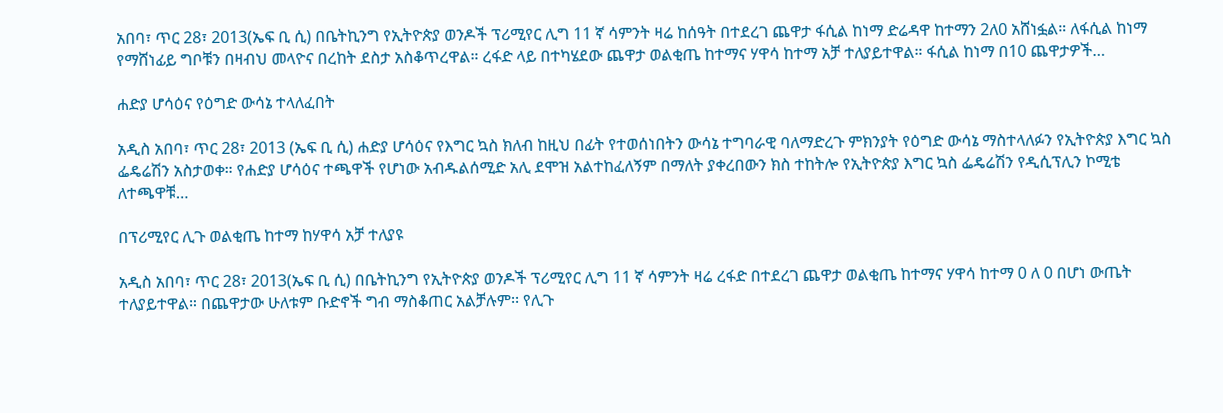አበባ፣ ጥር 28፣ 2013(ኤፍ ቢ ሲ) በቤትኪንግ የኢትዮጵያ ወንዶች ፕሪሚየር ሊግ 11 ኛ ሳምንት ዛሬ ከሰዓት በተደረገ ጨዋታ ፋሲል ከነማ ድሬዳዋ ከተማን 2ለ0 አሸነፏል። ለፋሲል ከነማ የማሸነፊይ ግቦቹን በዛብህ መላዮና በረከት ደስታ አስቆጥረዋል። ረፋድ ላይ በተካሄደው ጨዋታ ወልቂጤ ከተማና ሃዋሳ ከተማ አቻ ተለያይተዋል። ፋሲል ከነማ በ10 ጨዋታዎች…

ሐድያ ሆሳዕና የዕግድ ውሳኔ ተላለፈበት

አዲስ አበባ፣ ጥር 28፣ 2013 (ኤፍ ቢ ሲ) ሐድያ ሆሳዕና የእግር ኳስ ክለብ ከዚህ በፊት የተወሰነበትን ውሳኔ ተግባራዊ ባለማድረጉ ምክንያት የዕግድ ውሳኔ ማስተላለፉን የኢትዮጵያ እግር ኳስ ፌዴሬሽን አስታወቀ። የሐድያ ሆሳዕና ተጫዋች የሆነው አብዱልሰሚድ አሊ ደሞዝ አልተከፈለኝም በማለት ያቀረበውን ክስ ተከትሎ የኢትዮጵያ እግር ኳስ ፌዴሬሽን የዲሲፕሊን ኮሚቴ ለተጫዋቹ…

በፕሪሚየር ሊጉ ወልቂጤ ከተማ ከሃዋሳ አቻ ተለያዩ

አዲስ አበባ፣ ጥር 28፣ 2013(ኤፍ ቢ ሲ) በቤትኪንግ የኢትዮጵያ ወንዶች ፕሪሚየር ሊግ 11 ኛ ሳምንት ዛሬ ረፋድ በተደረገ ጨዋታ ወልቂጤ ከተማና ሃዋሳ ከተማ 0 ለ 0 በሆነ ውጤት ተለያይተዋል። በጨዋታው ሁለቱም ቡድኖች ግብ ማስቆጠር አልቻሉም፡፡ የሊጉ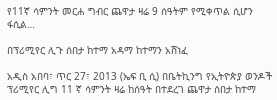የ11ኛ ሳምንት መርሐ ግብር ጨዋታ ዛሬ 9 ሰዓትም የሚቀጥል ሲሆን ፋሲል…

በፕሪሚየር ሊጉ ሰበታ ከተማ አዳማ ከተማን አሸነፈ

አዲስ አበባ፣ ጥር 27፣ 2013 (ኤፍ ቢ ሲ) በቤትኪንግ የኢትዮጵያ ወንዶች ፕሪሚየር ሊግ 11 ኛ ሳምንት ዛሬ ከሰዓት በተደረገ ጨዋታ ሰበታ ከተማ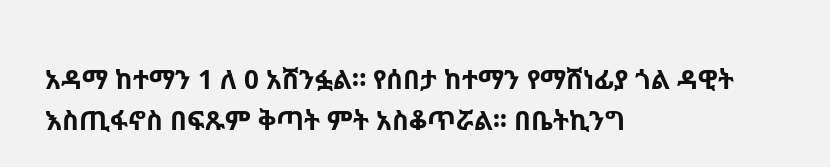አዳማ ከተማን 1 ለ 0 አሸንፏል። የሰበታ ከተማን የማሸነፊያ ጎል ዳዊት እስጢፋኖስ በፍጹም ቅጣት ምት አስቆጥሯል፡፡ በቤትኪንግ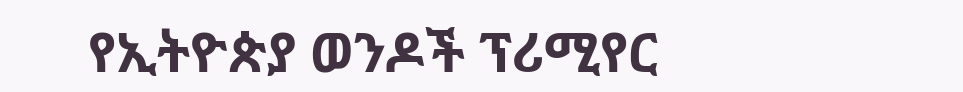የኢትዮጵያ ወንዶች ፕሪሚየር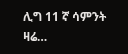ሊግ 11 ኛ ሳምንት ዛሬ…